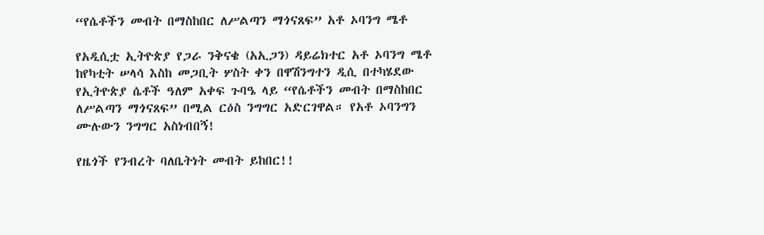“የሴቶችን መብት በማስከበር ለሥልጣን ማጎናጸፍ” አቶ ኦባንግ ሜቶ

የአዲሲቷ ኢትዮጵያ የጋራ ንቅናቄ (አኢጋን) ዳይሬክተር አቶ ኦባንግ ሜቶ ከየካቲት ሠላሳ እስከ መጋቢት ሦስት ቀን በዋሽንግተን ዲሲ በተካሄደው የኢትዮጵያ ሴቶች ዓለም አቀፍ ጉባዔ ላይ “የሴቶችን መብት በማስከበር ለሥልጣን ማጎናጸፍ” በሚል ርዕስ ንግግር አድርገዋል። የአቶ ኦባንግን ሙሉውን ንግግር አስነብበኝ!

የዜጎች የንብረት ባለቤትነት መብት ይከበር!!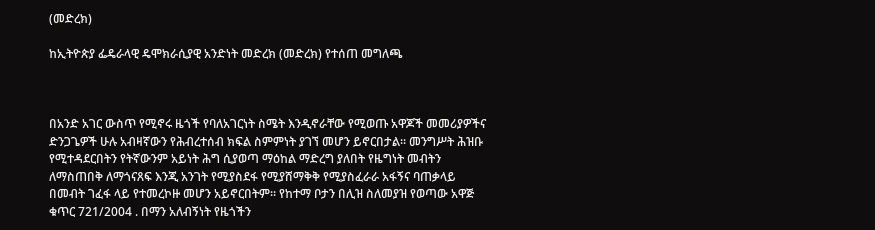(መድረክ)

ከኢትዮጵያ ፌዴራላዊ ዴሞክራሲያዊ አንድነት መድረክ (መድረክ) የተሰጠ መግለጫ



በአንድ አገር ውስጥ የሚኖሩ ዜጎች የባለአገርነት ስሜት እንዲኖራቸው የሚወጡ አዋጆች መመሪያዎችና ድንጋጌዎች ሁሉ አብዛኛውን የሕብረተሰብ ክፍል ስምምነት ያገኘ መሆን ይኖርበታል። መንግሥት ሕዝቡ የሚተዳደርበትን የትኛውንም አይነት ሕግ ሲያወጣ ማዕከል ማድረግ ያለበት የዜግነት መብትን ለማስጠበቅ ለማጎናጸፍ እንጂ አንገት የሚያስደፋ የሚያሸማቅቅ የሚያስፈራራ አፋኝና ባጠቃላይ በመብት ገፈፋ ላይ የተመረኮዙ መሆን አይኖርበትም። የከተማ ቦታን በሊዝ ስለመያዝ የወጣው አዋጅ ቁጥር 721/2004 . በማን አለብኝነት የዜጎችን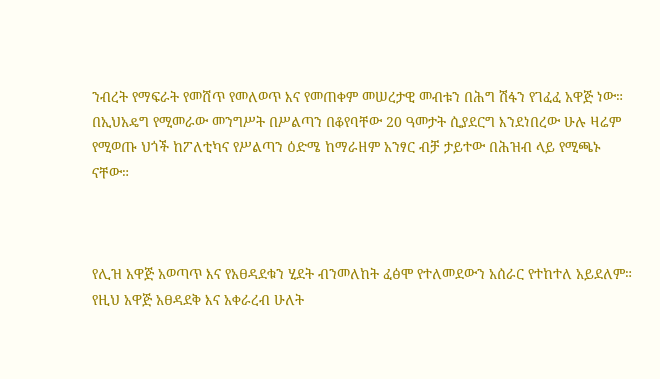ንብረት የማፍራት የመሸጥ የመለወጥ እና የመጠቀም መሠረታዊ መብቱን በሕግ ሽፋን የገፈፈ አዋጅ ነው። በኢህአዴግ የሚመራው መንግሥት በሥልጣን በቆየባቸው 20 ዓመታት ሲያደርግ እንደነበረው ሁሉ ዛሬም የሚወጡ ህጎች ከፖለቲካና የሥልጣን ዕድሜ ከማራዘም አንፃር ብቻ ታይተው በሕዝብ ላይ የሚጫኑ ናቸው።



የሊዝ አዋጅ አወጣጥ እና የአፀዳደቁን ሂደት ብንመለከት ፈፅሞ የተለመደውን አሰራር የተከተለ አይደለም። የዚህ አዋጅ አፀዳደቅ እና አቀራረብ ሁለት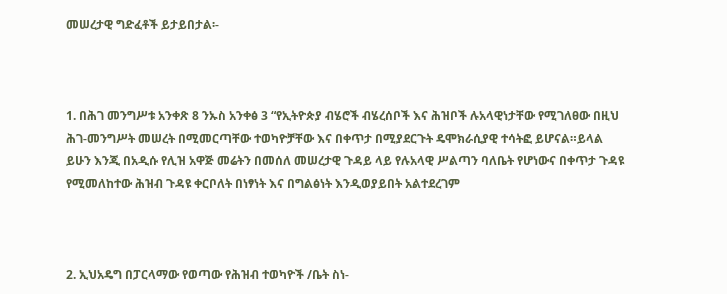መሠረታዊ ግድፈቶች ይታይበታል፡-



1. በሕገ መንግሥቱ አንቀጽ 8 ንኡስ አንቀፅ 3 “የኢትዮጵያ ብሄሮች ብሄረሰቦች እና ሕዝቦች ሉአላዊነታቸው የሚገለፀው በዚህ ሕገ-መንግሥት መሠረት በሚመርጣቸው ተወካዮቻቸው እና በቀጥታ በሚያደርጉት ዴሞክራሲያዊ ተሳትፎ ይሆናል።ይላል ይሁን እንጂ በአዲሱ የሊዝ አዋጅ መሬትን በመሰለ መሠረታዊ ጉዳይ ላይ የሉአላዊ ሥልጣን ባለቤት የሆነውና በቀጥታ ጉዳዩ የሚመለከተው ሕዝብ ጉዳዩ ቀርቦለት በነፃነት እና በግልፅነት እንዲወያይበት አልተደረገም



2. ኢህአዴግ በፓርላማው የወጣው የሕዝብ ተወካዮች /ቤት ስነ-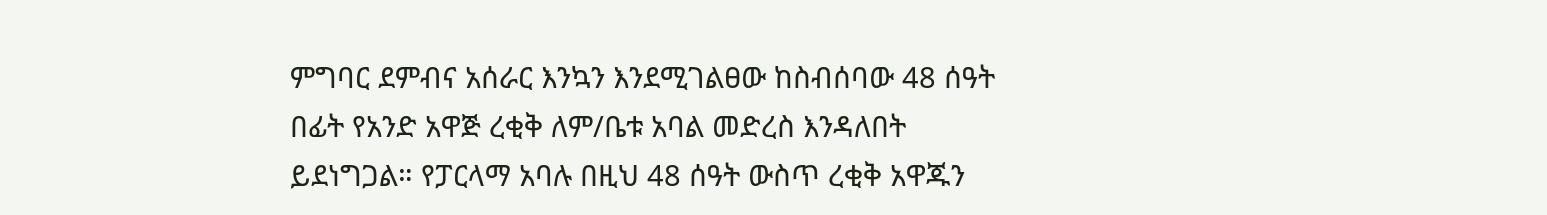ምግባር ደምብና አሰራር እንኳን እንደሚገልፀው ከስብሰባው 48 ሰዓት በፊት የአንድ አዋጅ ረቂቅ ለም/ቤቱ አባል መድረስ እንዳለበት ይደነግጋል። የፓርላማ አባሉ በዚህ 48 ሰዓት ውስጥ ረቂቅ አዋጁን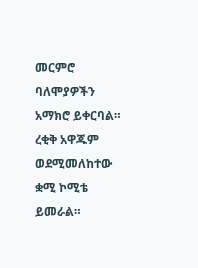መርምሮ ባለሞያዎችን አማክሮ ይቀርባል። ረቂቅ አዋጁም ወደሚመለከተው ቋሚ ኮሚቴ ይመራል።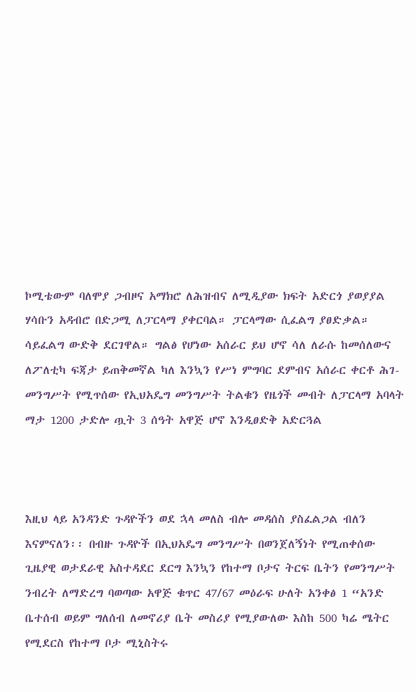ኮሚቴውም ባለሞያ ጋብዞና አማክሮ ለሕዝብና ለሚዲያው ክፍት አድርጎ ያወያያል ሃሳቡን አዳብሮ በድጋሚ ለፓርላማ ያቀርባል። ፓርላማው ሲፈልግ ያፀድቃል። ሳይፈልግ ውድቅ ደርገዋል። ግልፅ የሆነው አሰራር ይህ ሆኖ ሳለ ለራሱ ከመሰለውና ለፖለቲካ ፍጃታ ይጠቅመኛል ካለ እንኳን የሥነ ምግባር ደምብና አሰራር ቀርቶ ሕገ-መንግሥት የሚጥሰው የኢህአዴግ መንግሥት ትልቁን የዜጎች መብት ለፓርላማ አባላት ማታ 1200 ታድሎ ጧት 3 ሰዓት አዋጅ ሆኖ እንዲፀድቅ አድርጓል



እዚህ ላይ አንዳንድ ጉዳዮችን ወደ ኋላ መለስ ብሎ መዳሰስ ያስፈልጋል ብለን እናምናለን፡፡ በብዙ ጉዳዮች በኢህአዴግ መንግሥት በወንጀለኝነት የሚጠቀሰው ጊዜያዊ ወታደራዊ አስተዳደር ደርግ እንኳን የከተማ ቦታና ትርፍ ቤትን የመንግሥት ንብረት ለማድረግ ባወጣው አዋጅ ቁጥር 47/67 መዕራፍ ሁለት አንቀፅ 1 “አንድ ቤተሰብ ወይም ግለሰብ ለመኖሪያ ቤት መስሪያ የሚያውለው እስከ 500 ካሬ ሜትር የሚደርስ የከተማ ቦታ ሚኒስትሩ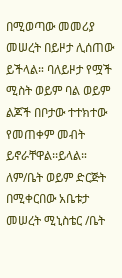በሚወጣው መመሪያ መሠረት በይዞታ ሊሰጠው ይችላል። ባለይዞታ የሟች ሚስት ወይም ባል ወይም ልጆች በቦታው ተተክተው የመጠቀም መብት ይኖራቸዋል፡፡ይላል። ለም/ቤት ወይም ድርጅት በሚቀርበው አቤቱታ መሠረት ሚኒስቴር /ቤት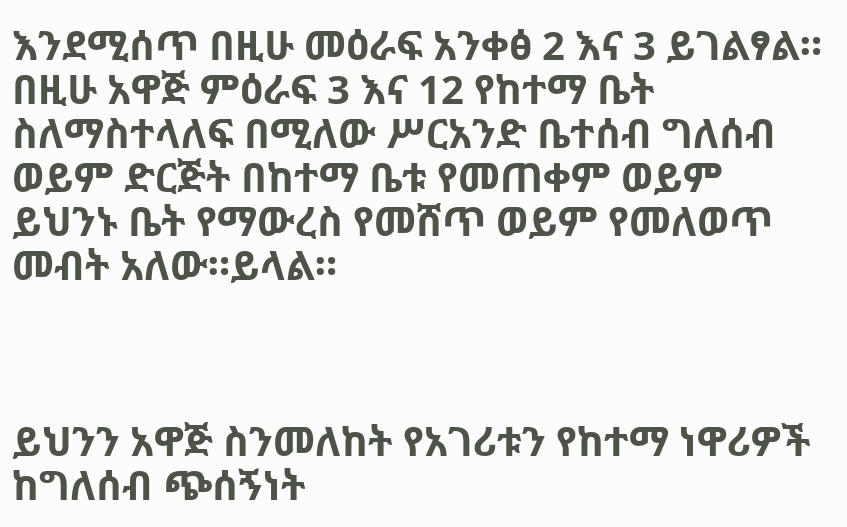እንደሚሰጥ በዚሁ መዕራፍ አንቀፅ 2 እና 3 ይገልፃል። በዚሁ አዋጅ ምዕራፍ 3 እና 12 የከተማ ቤት ስለማስተላለፍ በሚለው ሥርአንድ ቤተሰብ ግለሰብ ወይም ድርጅት በከተማ ቤቱ የመጠቀም ወይም ይህንኑ ቤት የማውረስ የመሸጥ ወይም የመለወጥ መብት አለው።ይላል።



ይህንን አዋጅ ስንመለከት የአገሪቱን የከተማ ነዋሪዎች ከግለሰብ ጭሰኝነት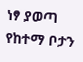ነፃ ያወጣ የከተማ ቦታን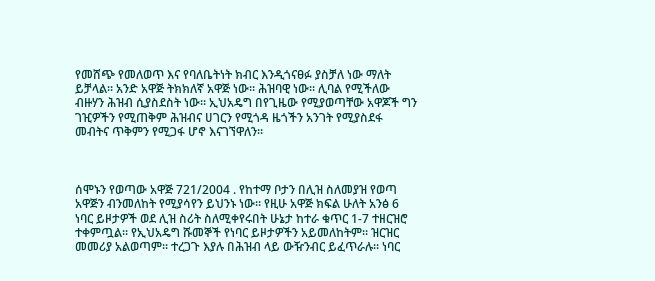የመሸጭ የመለወጥ እና የባለቤትነት ክብር እንዲጎናፀፉ ያስቻለ ነው ማለት ይቻላል። አንድ አዋጅ ትክክለኛ አዋጅ ነው። ሕዝባዊ ነው። ሊባል የሚችለው ብዙሃን ሕዝብ ሲያስደስት ነው። ኢህአዴግ በየጊዜው የሚያወጣቸው አዋጆች ግን ገዢዎችን የሚጠቅም ሕዝብና ሀገርን የሚጎዳ ዜጎችን አንገት የሚያስደፋ መብትና ጥቅምን የሚጋፋ ሆኖ እናገኘዋለን።



ሰሞኑን የወጣው አዋጅ 721/2004 . የከተማ ቦታን በሊዝ ስለመያዝ የወጣ አዋጅን ብንመለከት የሚያሳየን ይህንኑ ነው። የዚሁ አዋጅ ክፍል ሁለት አንፅ 6 ነባር ይዞታዎች ወደ ሊዝ ስሪት ስለሚቀየሩበት ሁኔታ ከተራ ቁጥር 1-7 ተዘርዝሮ ተቀምጧል። የኢህአዴግ ሹመኞች የነባር ይዞታዎችን አይመለከትም። ዝርዝር መመሪያ አልወጣም። ተረጋጉ እያሉ በሕዝብ ላይ ውዥንብር ይፈጥራሉ። ነባር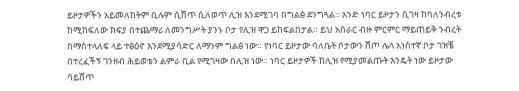ይዞታዎችን አይመለከትም ቢሉም ሲሸጥ ሲለወጥ ሊዝ እንደሚገባ በግልፅ ደንግጓል። አንድ ነባር ይዞታን ሲገዛ ከባለንብረቱ ከሚከፍለው ክፍያ በተጨማሪ ለመንግሥት ያንኑ ቦታ የሊዝ ዋጋ ይከፍልበታል። ይህ አሰራር ብዙ ምርምር ማይጠይቅ ንብረት በማስተላለፍ ላይ ተፅዕኖ እንደሚያሳድር ለማንም ግልፅ ነው። የነባር ይዞታው ባለቤት ቦታውን ሸጦ ሌላ አነስተኛ ቦታ ገዝቼ በተረፈችኝ ገንዘብ ሕይወቴን ልምራ ቢል የሚገዛው በሊዝ ነው። ነባር ይዞታዎች ከሊዝ የሚያመልጡት እንዴት ነው ይዞታው ሳይሸጥ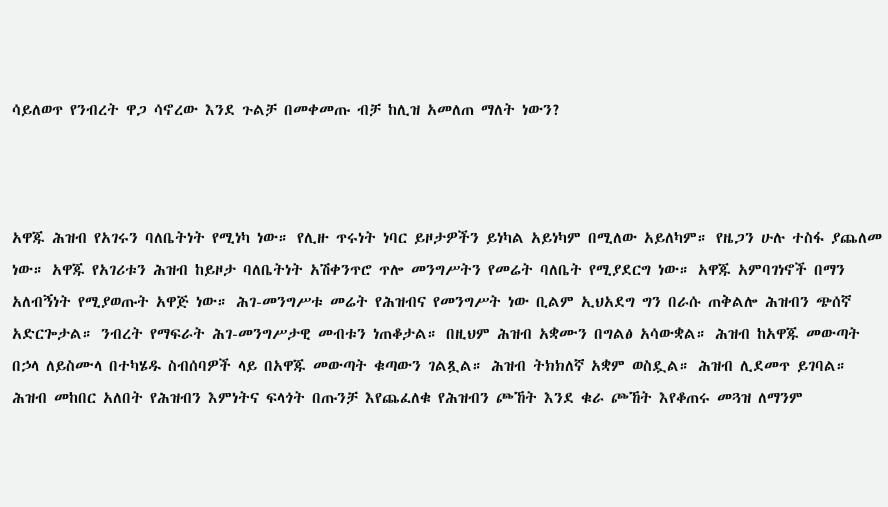ሳይለወጥ የንብረት ዋጋ ሳኖረው እንደ ጉልቻ በመቀመጡ ብቻ ከሊዝ አመለጠ ማለት ነውን?



አዋጁ ሕዝብ የአገሩን ባለቤትነት የሚነካ ነው። የሊዙ ጥሩነት ነባር ይዞታዎችን ይነካል አይነካም በሚለው አይለካም። የዜጋን ሁሉ ተስፋ ያጨለመ ነው። አዋጁ የአገሪቱን ሕዝብ ከይዞታ ባለቤትነት አሽቀንጥሮ ጥሎ መንግሥትን የመሬት ባለቤት የሚያደርግ ነው። አዋጁ አምባገነኖች በማን አለብኝነት የሚያወጡት አዋጅ ነው። ሕገ-መንግሥቱ መሬት የሕዝብና የመንግሥት ነው ቢልም ኢህአደግ ግን በራሱ ጠቅልሎ ሕዝብን ጭሰኛ አድርጐታል። ንብረት የማፍራት ሕገ-መንግሥታዊ መብቱን ነጠቆታል። በዚህም ሕዝብ አቋሙን በግልፅ አሳውቋል። ሕዝብ ከአዋጁ መውጣት በኃላ ለይስሙላ በተካሄዱ ስብሰባዎች ላይ በአዋጁ መውጣት ቁጣውን ገልጿል። ሕዝብ ትክክለኛ አቋም ወስዷል። ሕዝብ ሊደመጥ ይገባል። ሕዝብ መከበር አለበት የሕዝብን እምነትና ፍላጎት በጡንቻ እየጨፈለቁ የሕዝብን ጮኸት እንደ ቁራ ጮኸት እየቆጠሩ መጓዝ ለማንም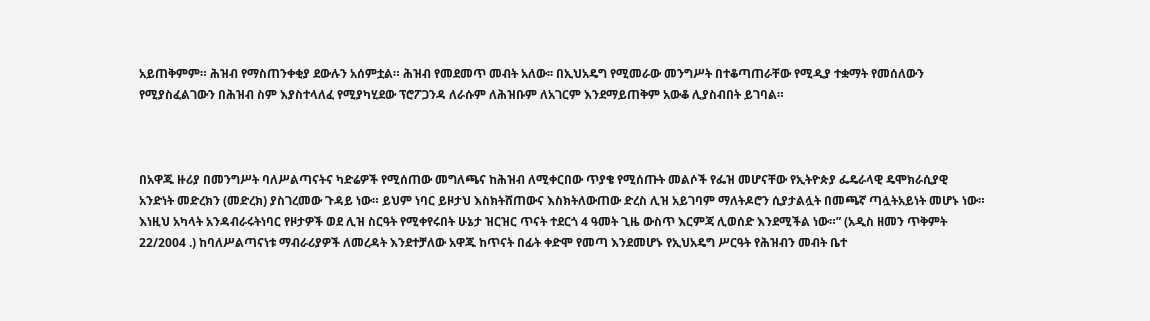አይጠቅምም። ሕዝብ የማስጠንቀቂያ ደውሉን አሰምቷል። ሕዝብ የመደመጥ መብት አለው፡፡ በኢህአዴግ የሚመራው መንግሥት በተቆጣጠራቸው የሚዲያ ተቋማት የመሰለውን የሚያስፈልገውን በሕዝብ ስም እያስተላለፈ የሚያካሂደው ፕሮፖጋንዳ ለራሱም ለሕዝቡም ለአገርም እንደማይጠቅም አውቆ ሊያስብበት ይገባል።



በአዋጁ ዙሪያ በመንግሥት ባለሥልጣናትና ካድሬዎች የሚሰጠው መግለጫና ከሕዝብ ለሚቀርበው ጥያቄ የሚሰጡት መልሶች የፌዝ መሆናቸው የኢትዮጵያ ፌዴራላዊ ዴሞክራሲያዊ አንድነት መድረክን (መድረክ) ያስገረመው ጉዳይ ነው። ይህም ነባር ይዞታህ እስክትሸጠውና እስክትለውጠው ድረስ ሊዝ አይገባም ማለትዶሮን ሲያታልሏት በመጫኛ ጣሏትአይነት መሆኑ ነው። እነዚህ አካላት አንዳብራሩትነባር የዞታዎች ወደ ሊዝ ስርዓት የሚቀየሩበት ሁኔታ ዝርዝር ጥናት ተደርጎ 4 ዓመት ጊዜ ውስጥ እርምጃ ሊወሰድ እንደሚችል ነው።” (አዲስ ዘመን ጥቅምት 22/2004 .) ከባለሥልጣናነቱ ማብራሪያዎች ለመረዳት እንደተቻለው አዋጁ ከጥናት በፊት ቀድሞ የመጣ እንደመሆኑ የኢህአዴግ ሥርዓት የሕዝብን መብት ቤተ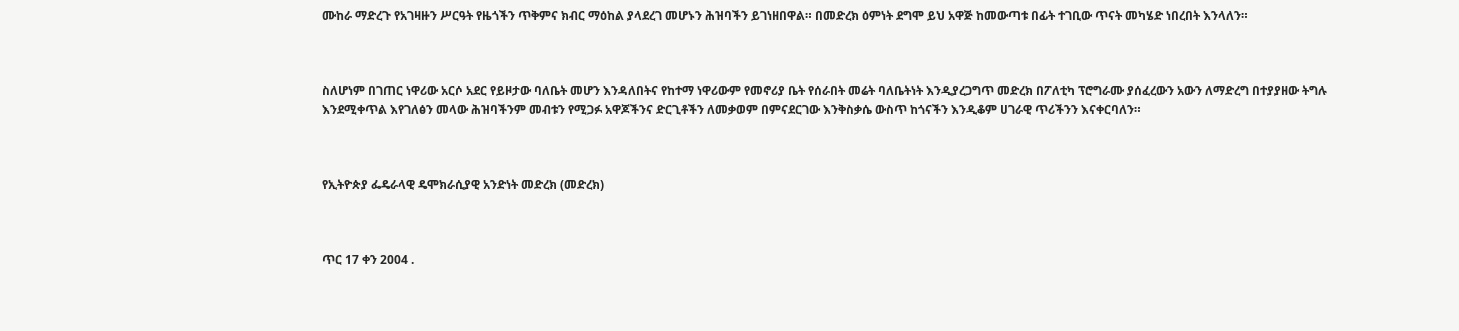ሙከራ ማድረጉ የአገዛዙን ሥርዓት የዜጎችን ጥቅምና ክብር ማዕከል ያላደረገ መሆኑን ሕዝባችን ይገነዘበዋል። በመድረክ ዕምነት ደግሞ ይህ አዋጅ ከመውጣቱ በፊት ተገቢው ጥናት መካሄድ ነበረበት እንላለን።



ስለሆነም በገጠር ነዋሪው አርሶ አደር የይዞታው ባለቤት መሆን እንዳለበትና የከተማ ነዋሪውም የመኖሪያ ቤት የሰራበት መሬት ባለቤትነት እንዲያረጋግጥ መድረክ በፖለቲካ ፕሮግራሙ ያሰፈረውን አውን ለማድረግ በተያያዘው ትግሉ እንደሚቀጥል እየገለፅን መላው ሕዝባችንም መብቱን የሚጋፉ አዋጆችንና ድርጊቶችን ለመቃወም በምናደርገው እንቅስቃሴ ውስጥ ከጎናችን እንዲቆም ሀገራዊ ጥሪችንን እናቀርባለን።



የኢትዮጵያ ፌዴራላዊ ዴሞክራሲያዊ አንድነት መድረክ (መድረክ)



ጥር 17 ቀን 2004 .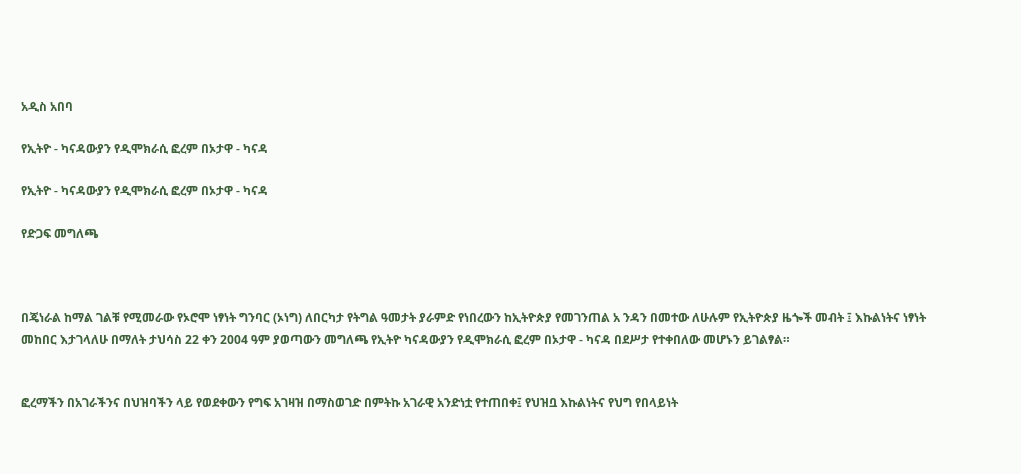አዲስ አበባ

የኢትዮ - ካናዳውያን የዲሞክራሲ ፎረም በኦታዋ - ካናዳ

የኢትዮ - ካናዳውያን የዲሞክራሲ ፎረም በኦታዋ - ካናዳ

የድጋፍ መግለጫ



በጄነራል ከማል ገልቹ የሚመራው የኦሮሞ ነፃነት ግንባር (ኦነግ) ለበርካታ የትግል ዓመታት ያራምድ የነበረውን ከኢትዮጵያ የመገንጠል አ ንዳን በመተው ለሁሉም የኢትዮጵያ ዜጐች መብት ፤ እኩልነትና ነፃነት መከበር እታገላለሁ በማለት ታህሳስ 22 ቀን 2004 ዓም ያወጣውን መግለጫ የኢትዮ ካናዳውያን የዲሞክራሲ ፎረም በኦታዋ - ካናዳ በደሥታ የተቀበለው መሆኑን ይገልፃል።


ፎረማችን በአገራችንና በህዝባችን ላይ የወደቀውን የግፍ አገዛዝ በማስወገድ በምትኩ አገራዊ አንድነቷ የተጠበቀ፤ የህዝቧ እኩልነትና የህግ የበላይነት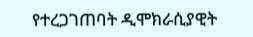የተረጋገጠባት ዲሞክራሲያዊት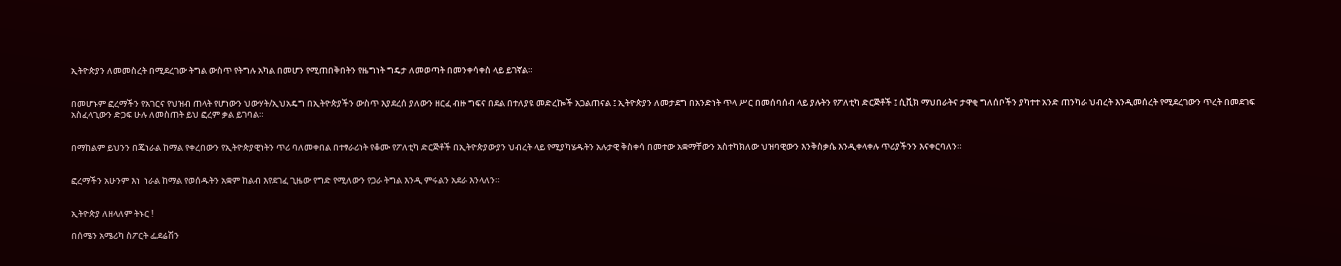ኢትዮጵያን ለመመስረት በሚደረገው ትግል ውስጥ የትግሉ አካል በመሆን የሚጠበቅበትን የዜግነት ግዴታ ለመወጣት በመንቀሳቀስ ላይ ይገኛል።


በመሆኑም ፎረማችን የአገርና የህዝብ ጠላት የሆነውን ህውሃት/ኢህአዴግ በኢትዮጵያችን ውስጥ እያደረሰ ያለውን ዘርፈ ብዙ ግፍና በደል በተለያዩ መድረኰች አጋልጠናል ፤ ኢትዮጵያን ለመታደግ በአንድነት ጥላ ሥር በመሰባሰብ ላይ ያሉትን የፖለቲካ ድርጅቶች ፤ ሲቪክ ማህበራትና ታዋቂ ግለሰቦችን ያካተተ አንድ ጠንካራ ህብረት እንዲመሰረት የሚደረገውን ጥረት በመደገፍ አስፈላጊውን ድጋፍ ሁሉ ለመስጠት ይህ ፎረም ቃል ይገባል።


በማከልም ይህንን በጄነራል ከማል የቀረበውን የኢትዮጵያዊነትን ጥሪ ባለመቀበል በተፃራሪነት የቆሙ የፖለቲካ ድርጅቶች በኢትዮጵያውያን ህብረት ላይ የሚያካሄዱትን አሉታዊ ቅስቀሳ በመተው አቋማቸውን አስተካክለው ህዝባዊውን እንቅስቃሴ እንዲቀላቀሉ ጥሪያችንን እናቀርባለን።


ፎረማችን አሁንም እነ  ነራል ከማል የወሰዱትን አቋም ከልብ እየደገፈ ጊዜው የግድ የሚለውን የጋራ ትግል እንዲ ምሩልን አደራ እንላለን።


ኢትዮጵያ ለዘላለም ትኑር !

በሰሜን አሜሪካ ስፖርት ፌደሬሽን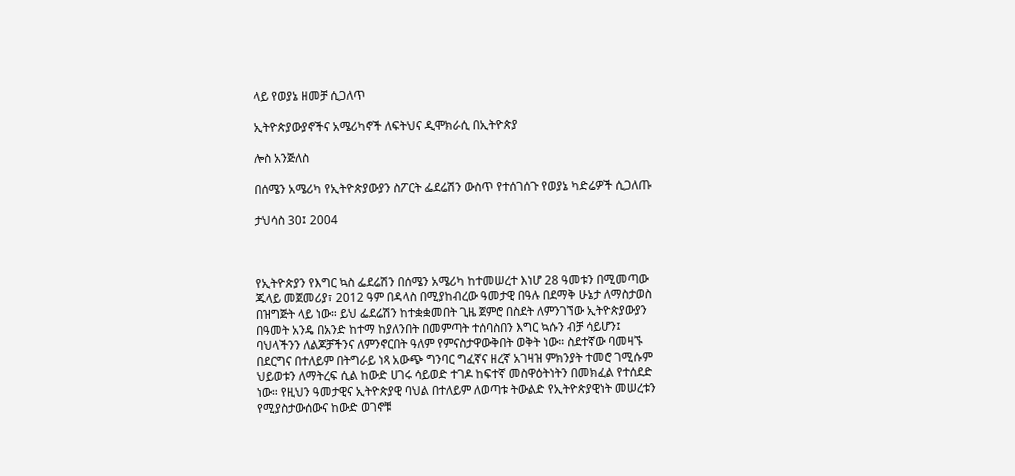ላይ የወያኔ ዘመቻ ሲጋለጥ

ኢትዮጵያውያኖችና አሜሪካኖች ለፍትህና ዲሞክራሲ በኢትዮጵያ

ሎስ አንጅለስ

በሰሜን አሜሪካ የኢትዮጵያውያን ስፖርት ፌደሬሽን ውስጥ የተሰገሰጉ የወያኔ ካድሬዎች ሲጋለጡ

ታህሳስ 30፤ 2004



የኢትዮጵያን የእግር ኳስ ፌደሬሽን በሰሜን አሜሪካ ከተመሠረተ እነሆ 28 ዓመቱን በሚመጣው ጁላይ መጀመሪያ፣ 2012 ዓም በዳላስ በሚያከብረው ዓመታዊ በዓሉ በደማቅ ሁኔታ ለማስታወስ በዝግጅት ላይ ነው። ይህ ፌደሬሽን ከተቋቋመበት ጊዜ ጀምሮ በስደት ለምንገኘው ኢትዮጵያውያን በዓመት አንዴ በአንድ ከተማ ከያለንበት በመምጣት ተሰባስበን እግር ኳሱን ብቻ ሳይሆን፤ ባህላችንን ለልጆቻችንና ለምንኖርበት ዓለም የምናስታዋውቅበት ወቅት ነው። ስደተኛው ባመዛኙ በደርግና በተለይም በትግራይ ነጻ አውጭ ግንባር ግፈኛና ዘረኛ አገዛዝ ምክንያት ተመሮ ገሚሱም ህይወቱን ለማትረፍ ሲል ከውድ ሀገሩ ሳይወድ ተገዶ ከፍተኛ መስዋዕትነትን በመክፈል የተሰደድ ነው። የዚህን ዓመታዊና ኢትዮጵያዊ ባህል በተለይም ለወጣቱ ትውልድ የኢትዮጵያዊነት መሠረቱን የሚያስታውሰውና ከውድ ወገኖቹ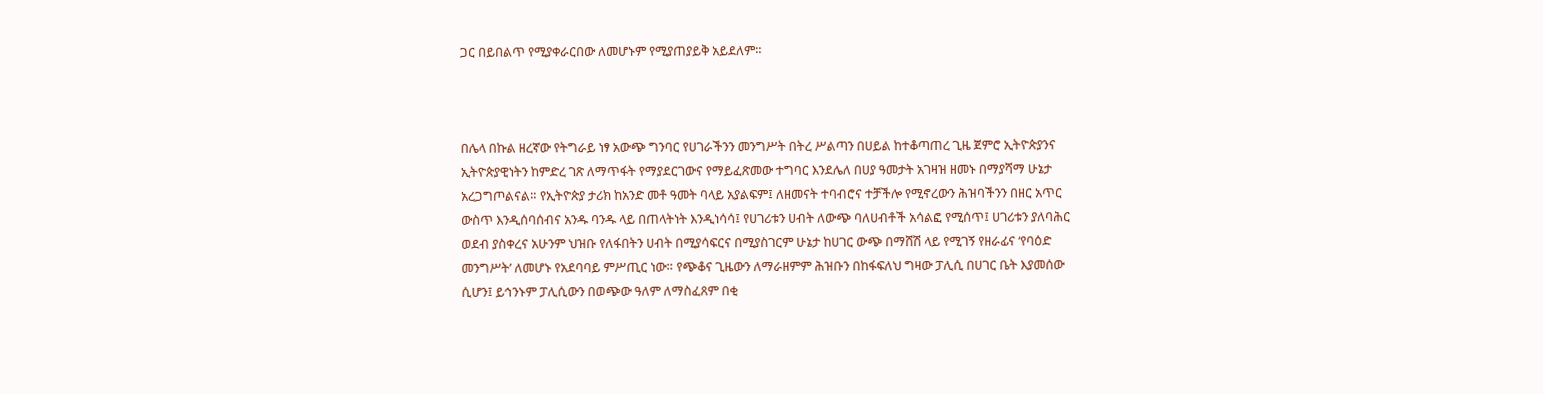ጋር በይበልጥ የሚያቀራርበው ለመሆኑም የሚያጠያይቅ አይደለም።



በሌላ በኩል ዘረኛው የትግራይ ነፃ አውጭ ግንባር የሀገራችንን መንግሥት በትረ ሥልጣን በሀይል ከተቆጣጠረ ጊዜ ጀምሮ ኢትዮጵያንና ኢትዮጵያዊነትን ከምድረ ገጽ ለማጥፋት የማያደርገውና የማይፈጽመው ተግባር እንደሌለ በሀያ ዓመታት አገዛዝ ዘመኑ በማያሻማ ሁኔታ አረጋግጦልናል። የኢትዮጵያ ታሪክ ከአንድ መቶ ዓመት ባላይ አያልፍም፤ ለዘመናት ተባብሮና ተቻችሎ የሚኖረውን ሕዝባችንን በዘር አጥር ውስጥ እንዲሰባሰብና አንዱ ባንዱ ላይ በጠላትነት እንዲነሳሳ፤ የሀገሪቱን ሀብት ለውጭ ባለሀብቶች አሳልፎ የሚሰጥ፤ ሀገሪቱን ያለባሕር ወደብ ያስቀረና አሁንም ህዝቡ የለፋበትን ሀብት በሚያሳፍርና በሚያስገርም ሁኔታ ከሀገር ውጭ በማሸሽ ላይ የሚገኝ የዘራፊና ‘የባዕድ መንግሥት’ ለመሆኑ የአደባባይ ምሥጢር ነው። የጭቆና ጊዜውን ለማራዘምም ሕዝቡን በከፋፍለህ ግዛው ፓሊሲ በሀገር ቤት እያመሰው ሲሆን፤ ይኅንኑም ፓሊሲውን በወጭው ዓለም ለማስፈጸም በቂ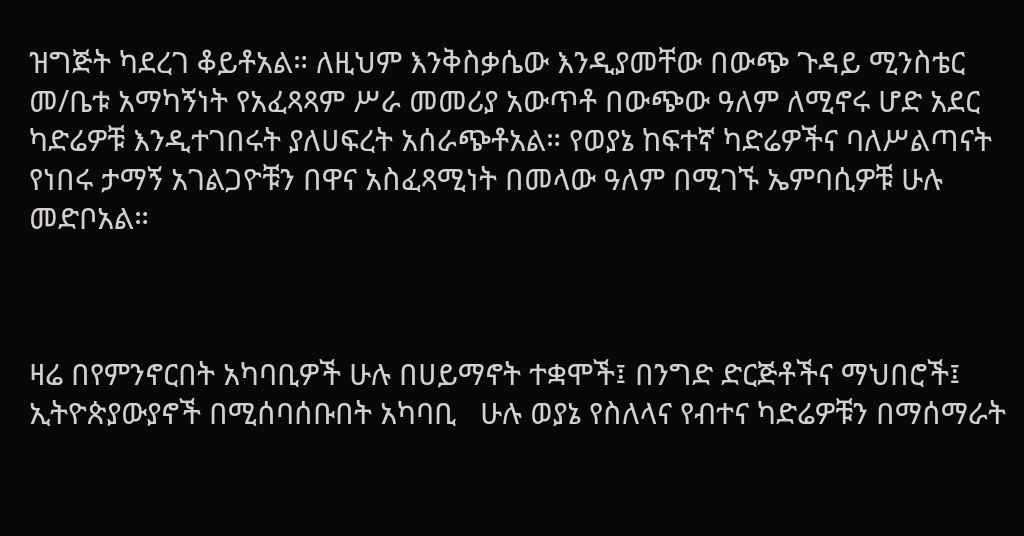ዝግጅት ካደረገ ቆይቶአል። ለዚህም እንቅስቃሴው እንዲያመቸው በውጭ ጉዳይ ሚንስቴር መ/ቤቱ አማካኝነት የአፈጻጻም ሥራ መመሪያ አውጥቶ በውጭው ዓለም ለሚኖሩ ሆድ አደር ካድሬዎቹ እንዲተገበሩት ያለሀፍረት አሰራጭቶአል። የወያኔ ከፍተኛ ካድሬዎችና ባለሥልጣናት የነበሩ ታማኝ አገልጋዮቹን በዋና አስፈጻሚነት በመላው ዓለም በሚገኙ ኤምባሲዎቹ ሁሉ መድቦአል።



ዛሬ በየምንኖርበት አካባቢዎች ሁሉ በሀይማኖት ተቋሞች፤ በንግድ ድርጅቶችና ማህበሮች፤ ኢትዮጵያውያኖች በሚሰባሰቡበት አካባቢ   ሁሉ ወያኔ የስለላና የብተና ካድሬዎቹን በማሰማራት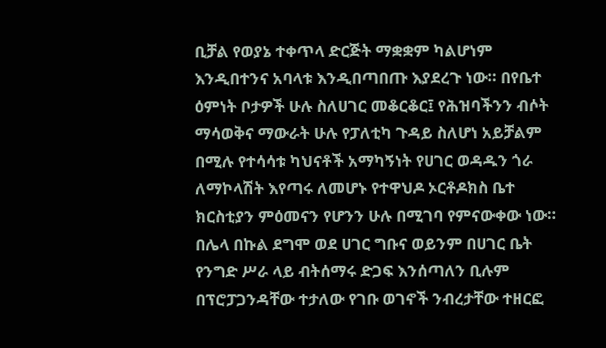ቢቻል የወያኔ ተቀጥላ ድርጅት ማቋቋም ካልሆነም እንዲበተንና አባላቱ እንዲበጣበጡ እያደረጉ ነው። በየቤተ ዕምነት ቦታዎች ሁሉ ስለሀገር መቆርቆር፤ የሕዝባችንን ብሶት ማሳወቅና ማውራት ሁሉ የፓለቲካ ጉዳይ ስለሆነ አይቻልም በሚሉ የተሳሳቱ ካህናቶች አማካኝነት የሀገር ወዳዱን ጎራ ለማኮላሽት እየጣሩ ለመሆኑ የተዋህዶ ኦርቶዶክስ ቤተ ክርስቲያን ምዕመናን የሆንን ሁሉ በሚገባ የምናውቀው ነው። በሌላ በኩል ደግሞ ወደ ሀገር ግቡና ወይንም በሀገር ቤት የንግድ ሥራ ላይ ብትሰማሩ ድጋፍ እንሰጣለን ቢሉም በፕሮፓጋንዳቸው ተታለው የገቡ ወገኖች ንብረታቸው ተዘርፎ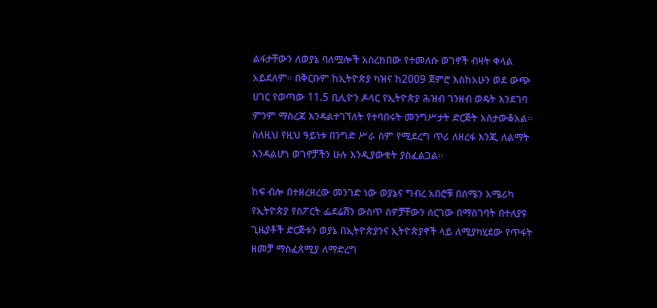ልፋታቸውን ለወያኔ ባለሟሎች አስረክበው የተመለሱ ወገኖች ብዛት ቀላል አይደለም። በቅርቡም ከኢትዮጵያ ካዝና ከ2009 ጀምሮ እስከአሁን ወደ ውጭ ሀገር የወጣው 11.5 ቢሊዮን ዶላር የኢትዮጵያ ሕዝብ ገንዘብ ወዴት እንደገባ ምንም ማስረጃ እንዳልተገኘለት የተባበሩት መንግሥታት ድርጅት አስታውቆአል። ስለዚህ የዚህ ዓይነቱ በንግድ ሥራ ስም የሚደረግ ጥሪ ለዘረፋ እንጂ ለልማት እንዳልሆነ ወገኖቻችን ሁሉ እንዲያውቁት ያስፈልጋል።

ከፍ ብሎ በተዘረዘረው መንገድ ነው ወያኔና ግብረ አበሮቹ በሰሜን አሜሪካ የኢትዮጵያ የስፖርት ፌደሬሽን ውስጥ ስዎቻቸውን ሰርገው በማስገባት በተለያዩ ጊዜያቶች ድርጅቱን ወያኔ በኢትዮጵያንና ኢትዮጵያኖች ላይ ለሚያካሂደው የጥፋት ዘመቻ ማስፈጸሚያ ለማድረግ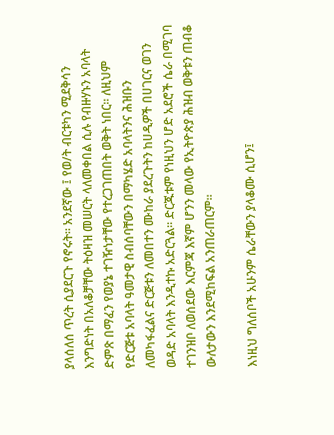ያላሰለሰ ጥረት ሲያደርጉ የኖሩት። አንደኛው ፤ የወ/ት ብርቱካን ሚደቅሳን እንግድነት በአለቆቻቸው ትዕዛዝ መሠርት ላለመቀበል ሲሉ የብዙሃኑን አባላት ድምጽ በማፈን የወያኔ ተገዥነታቸው የተረጋገጠበት ወቅት ነበር። ለዚህም የድርጅቱ አባላት ዓመታዊ ስብሰባቸውን በማካሄድ አባላትንና ሕዝቡን ለመካፋፈልና ድርጅቱን ለመበተን ሙከራ ያደረጉትን ከሀዲዎች በሀገርና ወገን ወዳድ አባላት እንዲተኩ አድርጓል። ድርጁቱም የነዚህን ሆድ አደሮች ሴራ በሚገባ ተገንዝቦ ለወሰደው እርምጃ እኛም ሆንን መላው የኢትዮጵያ ሕዝብ ወቅቱን ጠብቆ ውለታውን እንደሚከፍል አንጠራጠርም።

እነዚህ ግለሰቦች አሁንም ሴራቸውን ያላቆሙ ሲሆን፤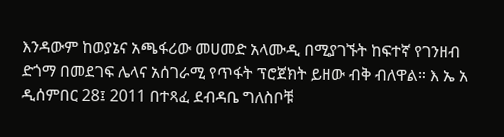እንዳውም ከወያኔና አጫፋሪው መሀመድ አላሙዲ በሚያገኙት ከፍተኛ የገንዘብ ድጎማ በመደገፍ ሌላና አሰገራሚ የጥፋት ፕሮጀክት ይዘው ብቅ ብለዋል። እ ኤ አ  ዲሰምበር 28፤ 2011 በተጻፈ ደብዳቤ ግለስቦቹ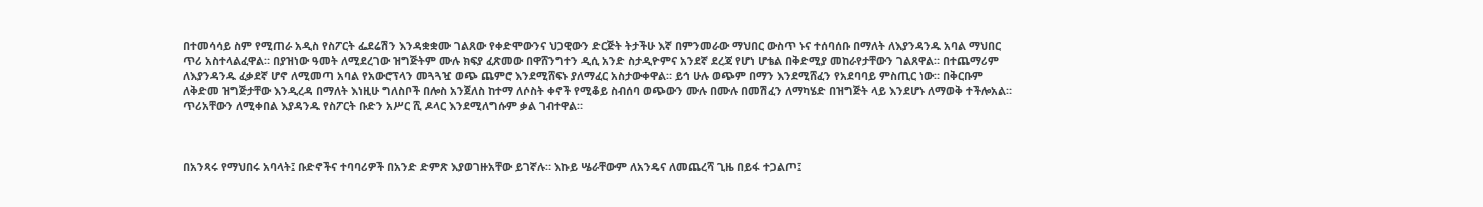በተመሳሳይ ስም የሚጠራ አዲስ የስፖርት ፌደሬሽን እንዳቋቋሙ ገልጸው የቀድሞውንና ህጋዊውን ድርጅት ትታችሁ እኛ በምንመራው ማህበር ውስጥ ኑና ተሰባሰቡ በማለት ለእያንዳንዱ አባል ማህበር ጥሪ አስተላልፈዋል። በያዝነው ዓመት ለሚደረገው ዝግጅትም ሙሉ ክፍያ ፈጽመው በዋሸንግተን ዲሲ አንድ ስታዲዮምና አንደኛ ደረጃ የሆነ ሆቴል በቅድሚያ መከራየታቸውን ገልጸዋል። በተጨማሪም ለእያንዳንዱ ፈቃደኛ ሆኖ ለሚመጣ አባል የአውሮፕላን መጓጓዧ ወጭ ጨምሮ እንደሚሸፍኑ ያለማፈር አስታውቀዋል። ይኅ ሁሉ ወጭም በማን እንደሚሸፈን የአደባባይ ምስጢር ነው። በቅርቡም ለቅድመ ዝግጅታቸው እንዲረዳ በማለት እነዚሁ ግለስቦች በሎስ አንጀለስ ከተማ ለሶስት ቀኖች የሚቆይ ስብሰባ ወጭውን ሙሉ በሙሉ በመሽፈን ለማካሄድ በዝግጅት ላይ እንደሆኑ ለማወቅ ተችሎአል። ጥሪአቸውን ለሚቀበል እያዳንዱ የስፖርት ቡድን አሥር ሺ ዶላር እንደሚለግሱም ቃል ገብተዋል።



በአንጻሩ የማህበሩ አባላት፤ ቡድኖችና ተባባሪዎች በአንድ ድምጽ እያወገዙአቸው ይገኛሉ። እኩይ ሤራቸውም ለአንዴና ለመጨረሻ ጊዜ በይፋ ተጋልጦ፤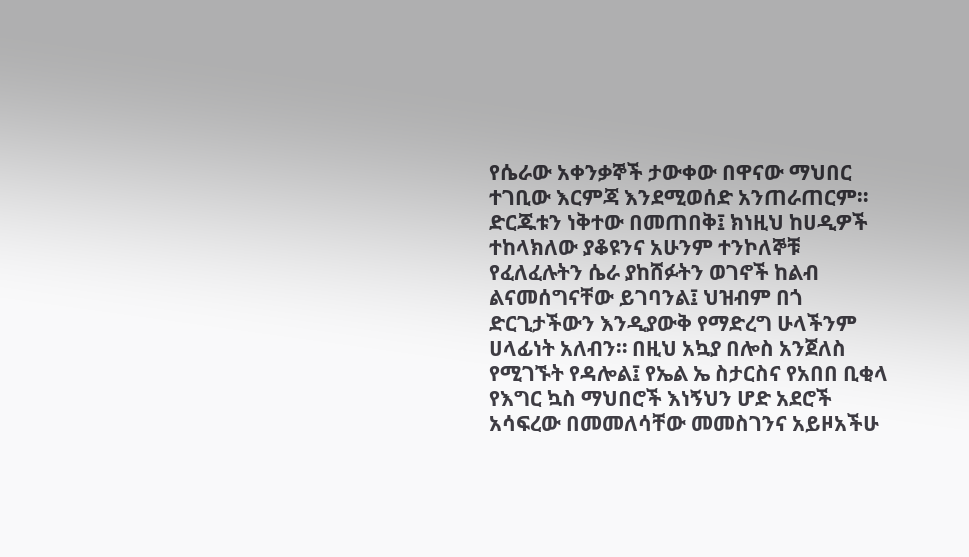የሴራው አቀንቃኞች ታውቀው በዋናው ማህበር ተገቢው እርምጃ እንደሚወሰድ አንጠራጠርም። ድርጁቱን ነቅተው በመጠበቅ፤ ክነዚህ ከሀዲዎች ተከላክለው ያቆዩንና አሁንም ተንኮለኞቹ የፈለፈሉትን ሴራ ያከሸፉትን ወገኖች ከልብ ልናመሰግናቸው ይገባንል፤ ህዝብም በጎ ድርጊታችውን እንዲያውቅ የማድረግ ሁላችንም ሀላፊነት አለብን። በዚህ አኳያ በሎስ አንጀለስ የሚገኙት የዳሎል፤ የኤል ኤ ስታርስና የአበበ ቢቂላ የእግር ኳስ ማህበሮች እነኝህን ሆድ አደሮች አሳፍረው በመመለሳቸው መመስገንና አይዞአችሁ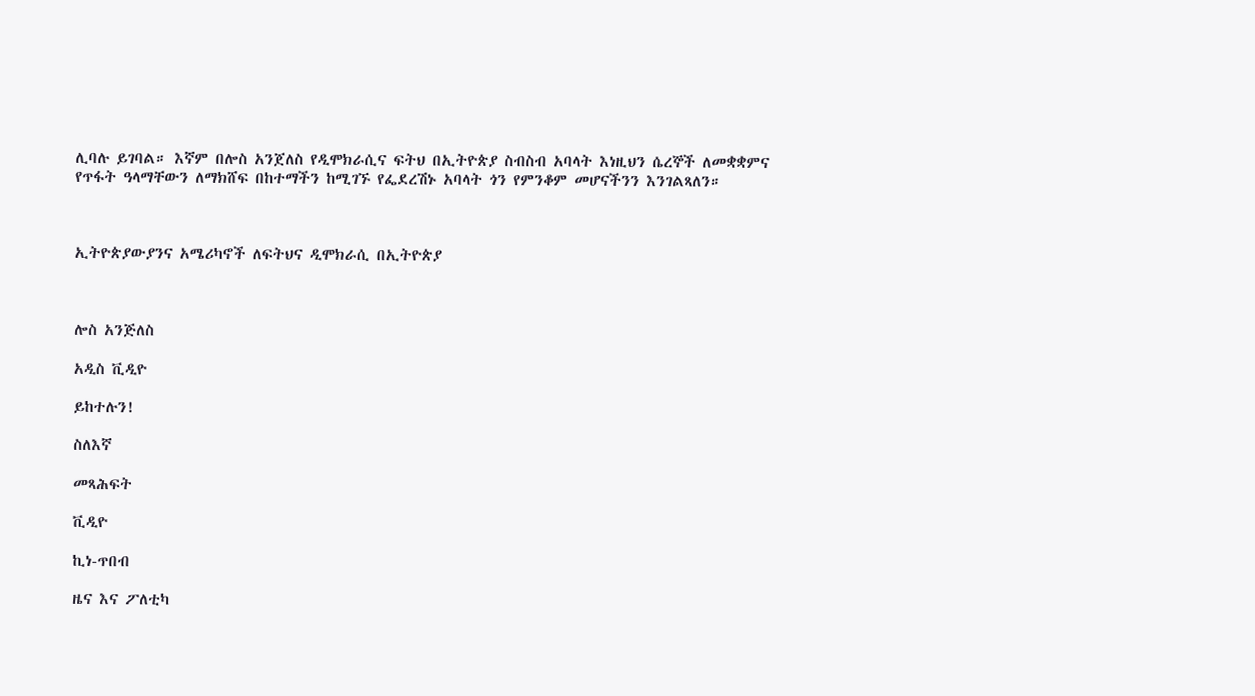ሊባሉ ይገባል። እኛም በሎስ አንጀለስ የዲሞክራሲና ፍትህ በኢትዮጵያ ስብስብ አባላት እነዚህን ሴረኞች ለመቋቋምና የጥፋት ዓላማቸውን ለማክሸፍ በከተማችን ከሚገኙ የፌደረሽኑ አባላት ጎን የምንቆም መሆናችንን እንገልጻለን።



ኢትዮጵያውያንና አሜሪካኖች ለፍትህና ዲሞክራሲ በኢትዮጵያ



ሎስ አንጅለስ

አዲስ ቪዲዮ

ይከተሉን!

ስለእኛ

መጻሕፍት

ቪዲዮ

ኪነ-ጥበብ

ዜና እና ፖለቲካ